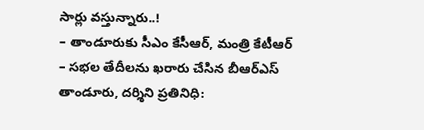సార్లు వస్తున్నారు..!
– తాండూరుకు సీఎం కేసీఆర్, మంత్రి కేటీఆర్
– సభల తేదీలను ఖరారు చేసిన బీఆర్ఎస్
తాండూరు, దర్శిని ప్రతినిధి: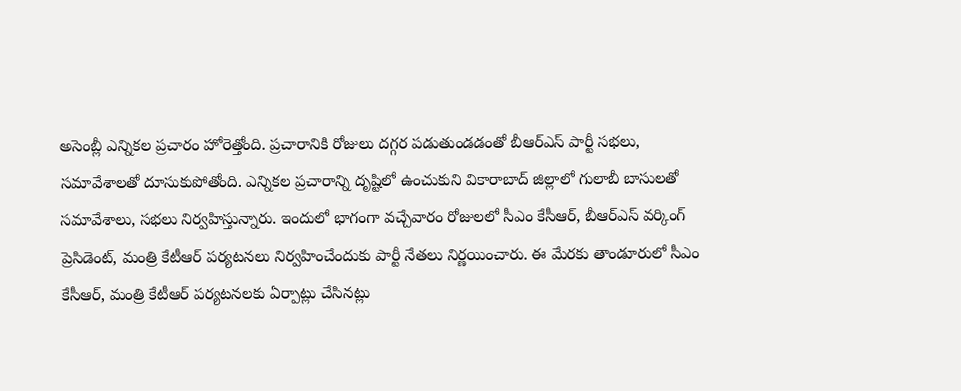అసెంబ్లీ ఎన్నికల ప్రచారం హోరెత్తోంది. ప్రచారానికి రోజులు దగ్గర పడుతుండడంతో బీఆర్ఎస్ పార్టీ సభలు, సమావేశాలతో దూసుకుపోతోంది. ఎన్నికల ప్రచారాన్ని దృష్టిలో ఉంచుకుని వికారాబాద్ జిల్లాలో గులాబీ బాసులతో సమావేశాలు, సభలు నిర్వహిస్తున్నారు. ఇందులో భాగంగా వచ్చేవారం రోజులలో సీఎం కేసీఆర్, బీఆర్ఎస్ వర్కింగ్ ప్రెసిడెంట్, మంత్రి కేటీఆర్ పర్యటనలు నిర్వహించేందుకు పార్టీ నేతలు నిర్ణయించారు. ఈ మేరకు తాండూరులో సీఎం కేసీఆర్, మంత్రి కేటీఆర్ పర్యటనలకు ఏర్పాట్లు చేసినట్లు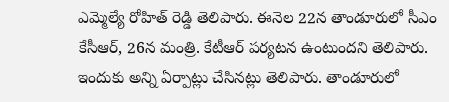ఎమ్మెల్యే రోహిత్ రెడ్డి తెలిపారు. ఈనెల 22న తాండూరులో సీఎం కేసీఆర్, 26న మంత్రి. కేటీఆర్ పర్యటన ఉంటుందని తెలిపారు. ఇందుకు అన్ని ఏర్పాట్లు చేసినట్లు తెలిపారు. తాండూరులో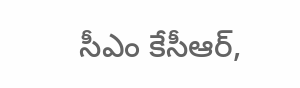సీఎం కేసీఆర్,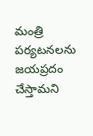మంత్రి పర్యటనలను జయప్రదం చేస్తామని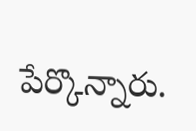పేర్కొన్నారు.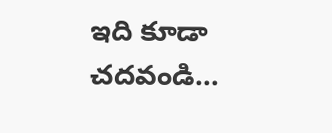ఇది కూడా చదవండి…